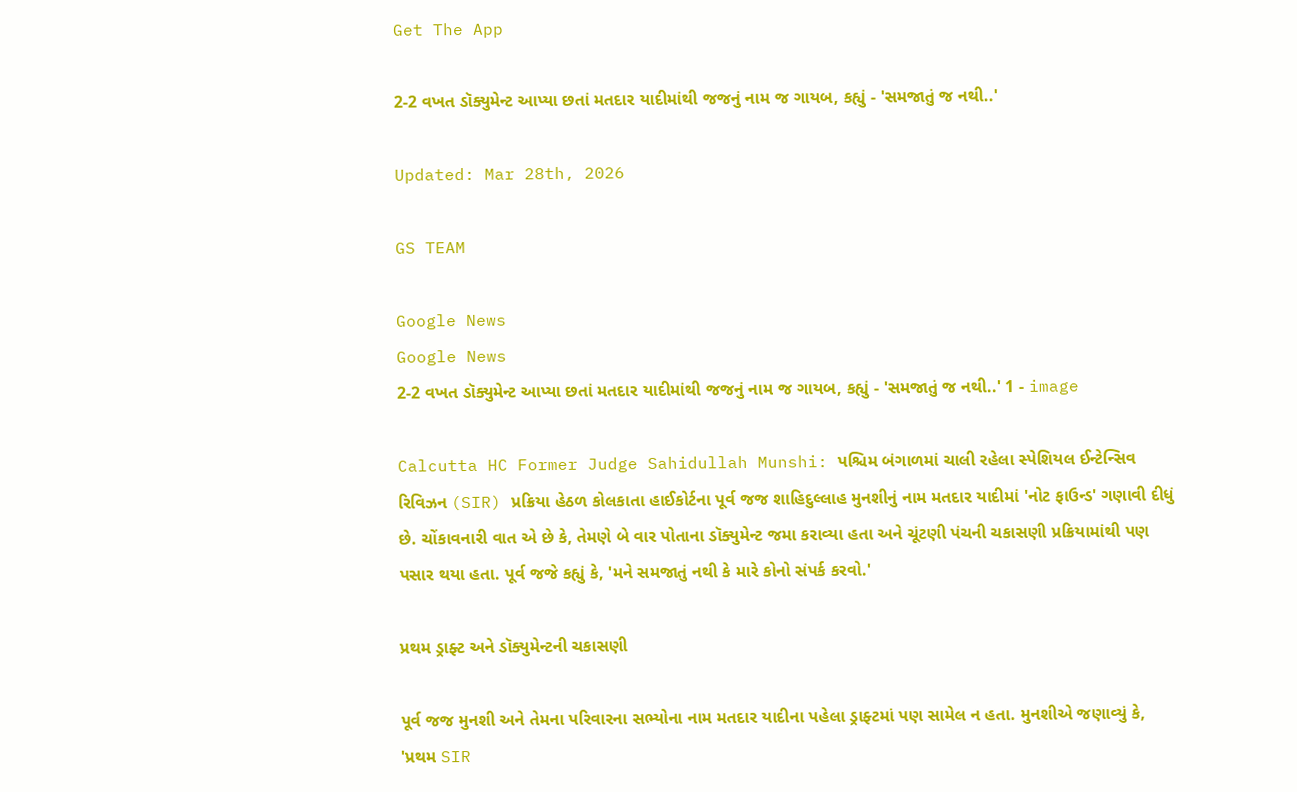Get The App

2-2 વખત ડૉક્યુમેન્ટ આપ્યા છતાં મતદાર યાદીમાંથી જજનું નામ જ ગાયબ, કહ્યું - 'સમજાતું જ નથી..'

Updated: Mar 28th, 2026

GS TEAM

Google News
Google News
2-2 વખત ડૉક્યુમેન્ટ આપ્યા છતાં મતદાર યાદીમાંથી જજનું નામ જ ગાયબ, કહ્યું - 'સમજાતું જ નથી..' 1 - image

Calcutta HC Former Judge Sahidullah Munshi: પશ્ચિમ બંગાળમાં ચાલી રહેલા સ્પેશિયલ ઈન્ટેન્સિવ રિવિઝન (SIR) પ્રક્રિયા હેઠળ કોલકાતા હાઈકોર્ટના પૂર્વ જજ શાહિદુલ્લાહ મુનશીનું નામ મતદાર યાદીમાં 'નોટ ફાઉન્ડ' ગણાવી દીધું છે. ચોંકાવનારી વાત એ છે કે, તેમણે બે વાર પોતાના ડૉક્યુમેન્ટ જમા કરાવ્યા હતા અને ચૂંટણી પંચની ચકાસણી પ્રક્રિયામાંથી પણ પસાર થયા હતા. પૂર્વ જજે કહ્યું કે, 'મને સમજાતું નથી કે મારે કોનો સંપર્ક કરવો.'

પ્રથમ ડ્રાફ્ટ અને ડૉક્યુમેન્ટની ચકાસણી

પૂર્વ જજ મુનશી અને તેમના પરિવારના સભ્યોના નામ મતદાર યાદીના પહેલા ડ્રાફ્ટમાં પણ સામેલ ન હતા. મુનશીએ જણાવ્યું કે, 'પ્રથમ SIR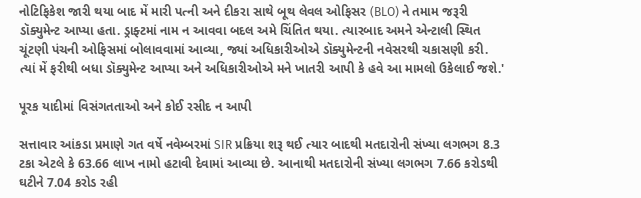નોટિફિકેશ જારી થયા બાદ મેં મારી પત્ની અને દીકરા સાથે બૂથ લેવલ ઓફિસર (BLO) ને તમામ જરૂરી ડૉક્યુમેન્ટ આપ્યા હતા. ડ્રાફ્ટમાં નામ ન આવવા બદલ અમે ચિંતિત થયા. ત્યારબાદ અમને એન્ટાલી સ્થિત ચૂંટણી પંચની ઓફિસમાં બોલાવવામાં આવ્યા, જ્યાં અધિકારીઓએ ડૉક્યુમેન્ટની નવેસરથી ચકાસણી કરી. ત્યાં મેં ફરીથી બધા ડૉક્યુમેન્ટ આપ્યા અને અધિકારીઓએ મને ખાતરી આપી કે હવે આ મામલો ઉકેલાઈ જશે.'

પૂરક યાદીમાં વિસંગતતાઓ અને કોઈ રસીદ ન આપી

સત્તાવાર આંકડા પ્રમાણે ગત વર્ષે નવેમ્બરમાં SIR પ્રક્રિયા શરૂ થઈ ત્યાર બાદથી મતદારોની સંખ્યા લગભગ 8.3 ટકા એટલે કે 63.66 લાખ નામો હટાવી દેવામાં આવ્યા છે. આનાથી મતદારોની સંખ્યા લગભગ 7.66 કરોડથી ઘટીને 7.04 કરોડ રહી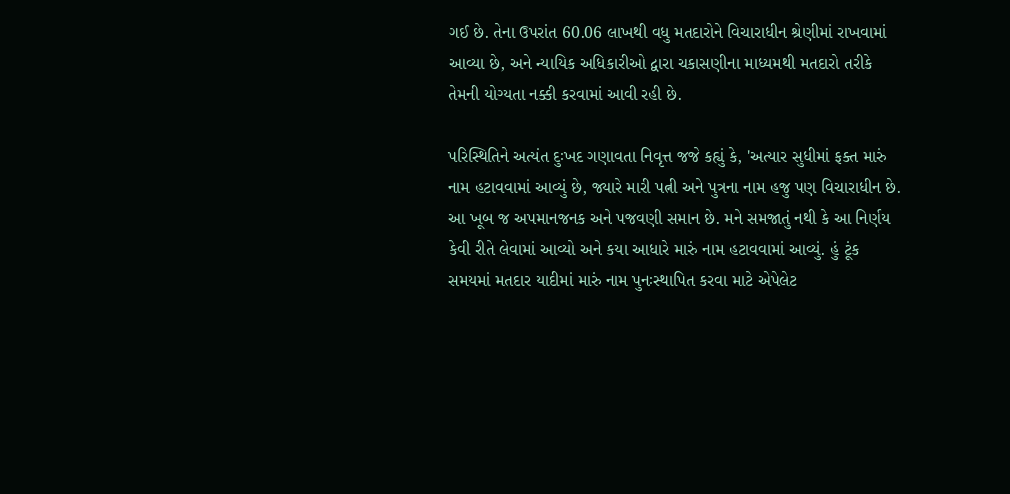ગઈ છે. તેના ઉપરાંત 60.06 લાખથી વધુ મતદારોને વિચારાધીન શ્રેણીમાં રાખવામાં આવ્યા છે, અને ન્યાયિક અધિકારીઓ દ્વારા ચકાસણીના માધ્યમથી મતદારો તરીકે તેમની યોગ્યતા નક્કી કરવામાં આવી રહી છે.

પરિસ્થિતિને અત્યંત દુઃખદ ગણાવતા નિવૃત્ત જજે કહ્યું કે, 'અત્યાર સુધીમાં ફક્ત મારું નામ હટાવવામાં આવ્યું છે, જ્યારે મારી પત્ની અને પુત્રના નામ હજુ પણ વિચારાધીન છે. આ ખૂબ જ અપમાનજનક અને પજવણી સમાન છે. મને સમજાતું નથી કે આ નિર્ણય કેવી રીતે લેવામાં આવ્યો અને કયા આધારે મારું નામ હટાવવામાં આવ્યું. હું ટૂંક સમયમાં મતદાર યાદીમાં મારું નામ પુનઃસ્થાપિત કરવા માટે એપેલેટ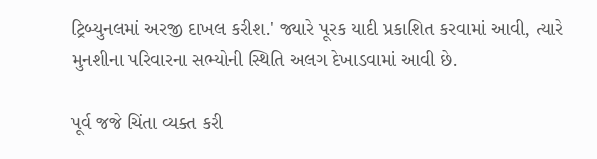ટ્રિબ્યુનલમાં અરજી દાખલ કરીશ.' જ્યારે પૂરક યાદી પ્રકાશિત કરવામાં આવી, ત્યારે મુનશીના પરિવારના સભ્યોની સ્થિતિ અલગ દેખાડવામાં આવી છે.

પૂર્વ જજે ચિંતા વ્યક્ત કરી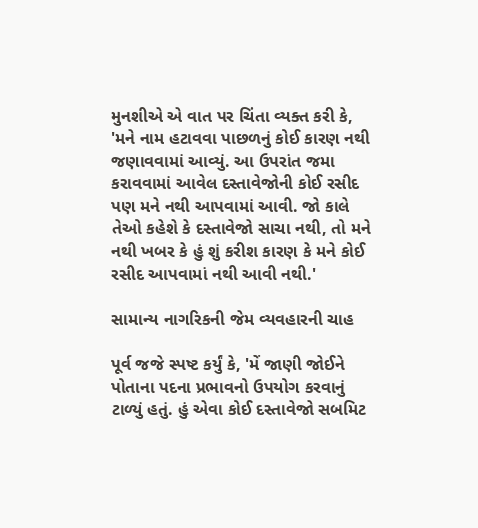મુનશીએ એ વાત પર ચિંતા વ્યક્ત કરી કે, 'મને નામ હટાવવા પાછળનું કોઈ કારણ નથી જણાવવામાં આવ્યું. આ ઉપરાંત જમા કરાવવામાં આવેલ દસ્તાવેજોની કોઈ રસીદ પણ મને નથી આપવામાં આવી. જો કાલે તેઓ કહેશે કે દસ્તાવેજો સાચા નથી, તો મને નથી ખબર કે હું શું કરીશ કારણ કે મને કોઈ રસીદ આપવામાં નથી આવી નથી.'

સામાન્ય નાગરિકની જેમ વ્યવહારની ચાહ

પૂર્વ જજે સ્પષ્ટ કર્યું કે, 'મેં જાણી જોઈને પોતાના પદના પ્રભાવનો ઉપયોગ કરવાનું ટાળ્યું હતું. હું એવા કોઈ દસ્તાવેજો સબમિટ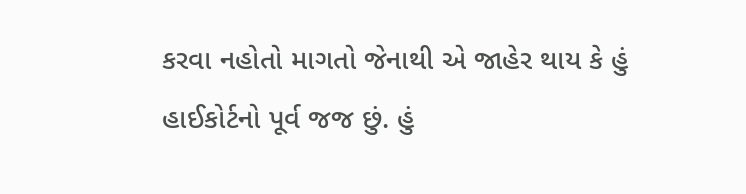કરવા નહોતો માગતો જેનાથી એ જાહેર થાય કે હું હાઈકોર્ટનો પૂર્વ જજ છું. હું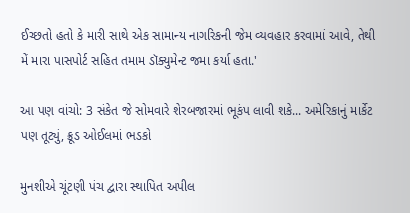ઈચ્છતો હતો કે મારી સાથે એક સામાન્ય નાગરિકની જેમ વ્યવહાર કરવામાં આવે, તેથી મેં મારા પાસપોર્ટ સહિત તમામ ડૉક્યુમેન્ટ જમા કર્યા હતા.'

આ પણ વાંચો: 3 સંકેત જે સોમવારે શેરબજારમાં ભૂકંપ લાવી શકે... અમેરિકાનું માર્કેટ પણ તૂટ્યું, ક્રૂડ ઓઈલમાં ભડકો

મુનશીએ ચૂંટણી પંચ દ્વારા સ્થાપિત અપીલ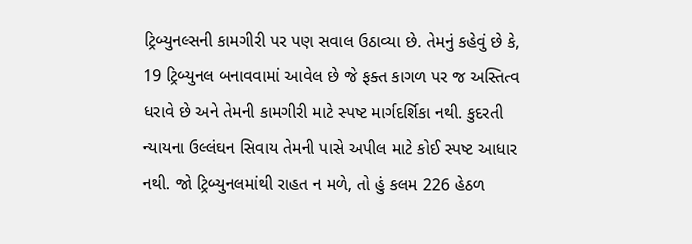ટ્રિબ્યુનલ્સની કામગીરી પર પણ સવાલ ઉઠાવ્યા છે. તેમનું કહેવું છે કે, 19 ટ્રિબ્યુનલ બનાવવામાં આવેલ છે જે ફક્ત કાગળ પર જ અસ્તિત્વ ધરાવે છે અને તેમની કામગીરી માટે સ્પષ્ટ માર્ગદર્શિકા નથી. કુદરતી ન્યાયના ઉલ્લંઘન સિવાય તેમની પાસે અપીલ માટે કોઈ સ્પષ્ટ આધાર નથી. જો ટ્રિબ્યુનલમાંથી રાહત ન મળે, તો હું કલમ 226 હેઠળ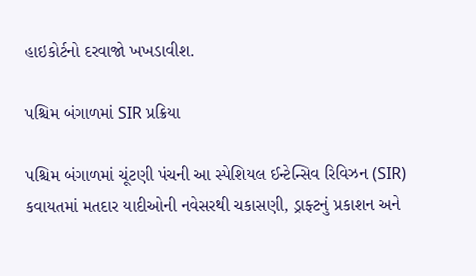હાઇકોર્ટનો દરવાજો ખખડાવીશ.

પશ્ચિમ બંગાળમાં SIR પ્રક્રિયા

પશ્ચિમ બંગાળમાં ચૂંટણી પંચની આ સ્પેશિયલ ઈન્ટેન્સિવ રિવિઝન (SIR) કવાયતમાં મતદાર યાદીઓની નવેસરથી ચકાસણી, ડ્રાફ્ટનું પ્રકાશન અને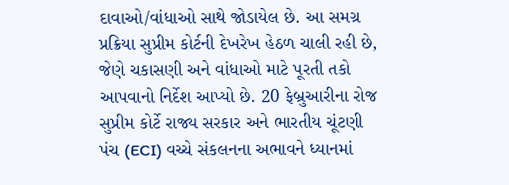દાવાઓ/વાંધાઓ સાથે જોડાયેલ છે. આ સમગ્ર પ્રક્રિયા સુપ્રીમ કોર્ટની દેખરેખ હેઠળ ચાલી રહી છે, જેણે ચકાસણી અને વાંધાઓ માટે પૂરતી તકો આપવાનો નિર્દેશ આપ્યો છે. 20 ફેબ્રુઆરીના રોજ સુપ્રીમ કોર્ટે રાજ્ય સરકાર અને ભારતીય ચૂંટણી પંચ (ECI) વચ્ચે સંકલનના અભાવને ધ્યાનમાં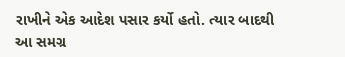રાખીને એક આદેશ પસાર કર્યો હતો. ત્યાર બાદથી આ સમગ્ર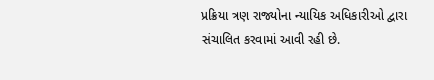પ્રક્રિયા ત્રણ રાજ્યોના ન્યાયિક અધિકારીઓ દ્વારા સંચાલિત કરવામાં આવી રહી છે.